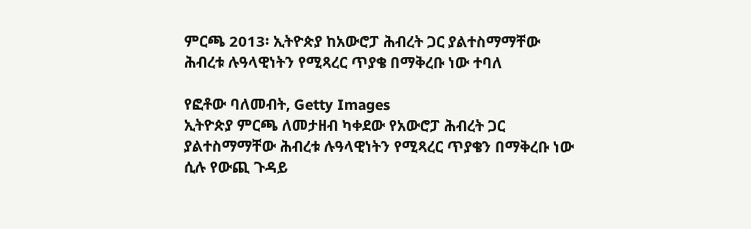ምርጫ 2013፡ ኢትዮጵያ ከአውሮፓ ሕብረት ጋር ያልተስማማቸው ሕብረቱ ሉዓላዊነትን የሚጻረር ጥያቄ በማቅረቡ ነው ተባለ

የፎቶው ባለመብት, Getty Images
ኢትዮጵያ ምርጫ ለመታዘብ ካቀደው የአውሮፓ ሕብረት ጋር ያልተስማማቸው ሕብረቱ ሉዓላዊነትን የሚጻረር ጥያቄን በማቅረቡ ነው ሲሉ የውጪ ጉዳይ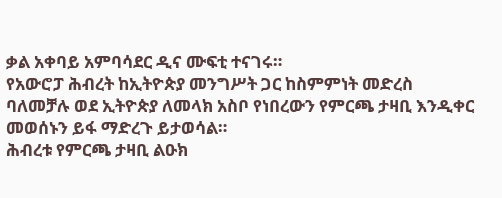ቃል አቀባይ አምባሳደር ዲና ሙፍቲ ተናገሩ።
የአውሮፓ ሕብረት ከኢትዮጵያ መንግሥት ጋር ከስምምነት መድረስ ባለመቻሉ ወደ ኢትዮጵያ ለመላክ አስቦ የነበረውን የምርጫ ታዛቢ እንዲቀር መወሰኑን ይፋ ማድረጉ ይታወሳል።
ሕብረቱ የምርጫ ታዛቢ ልዑክ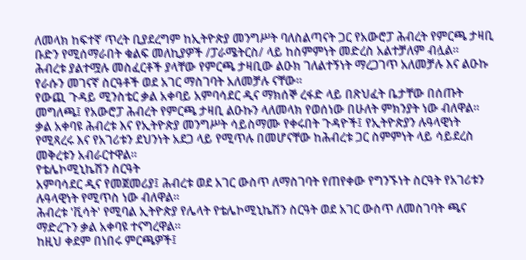ለመላክ ከፍተኛ ጥረት ቢያደረግም ከኢትዮጵያ መንግሥት ባለስልጣናት ጋር የአውሮፓ ሕብረት የምርጫ ታዛቢ ቡድን የሚሰማራበት ቁልፍ መለኪያዎች /ፓራሜትርስ/ ላይ ከስምምነት መድረስ አልተቻለም ብሏል።
ሕብረቱ ያልተሟሉ መስፈርቶች ያላቸው የምርጫ ታዛቢው ልዑክ ገለልተኝነት ማረጋገጥ አለመቻሉ እና ልዑኩ የራሱን መገናኛ ስርዓቶች ወደ አገር ማስገባት አለመቻሉ ናቸው።
የውጪ ጉዳይ ሚንስቴር ቃል አቀባይ አምባሳደር ዲና ማክሰኞ ረፋድ ላይ በጽህፈት ቤታቸው በሰጡት መግለጫ፤ የአውሮፓ ሕብረት የምርጫ ታዛቢ ልዑኩን ላለመላክ የወሰነው በሁለት ምክንያት ነው ብለዋል።
ቃል አቀባዩ ሕብረቱ እና የኢትዮጵያ መንግሥት ሳይስማሙ የቀሩበት ጉዳዮች፤ የኢትዮጵያን ሉዓላዊነት የሚጻረሩ እና የአገሪቱን ደህንነት አደጋ ላይ የሚጥሉ በመሆናቸው ከሕብረቱ ጋር ስምምነት ላይ ሳይደረስ መቅረቱን አብራርተዋል።
የቴሌኮሚኒኬሽን ስርዓት
አምባሳደር ዲና የመጀመሪያ፤ ሕብረቱ ወደ አገር ውስጥ ለማስገባት የጠየቀው የግንኙነት ስርዓት የአገሪቱን ሉዓላዊነት የሚጥስ ነው ብለዋል።
ሕብረቱ 'ቪሳት' የሚባል ኢትዮጵያ የሌላት የቴሌኮሚኒኬሽን ስርዓት ወደ አገር ውስጥ ለመስገባት ጫና ማድረጉን ቃል አቀባዩ ተናግረዋል።
ከዚህ ቀደም በነበሩ ምርጫዎች፤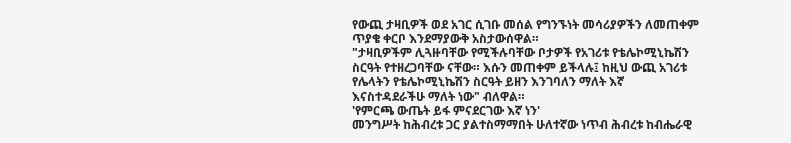የውጪ ታዛቢዎች ወደ አገር ሲገቡ መሰል የግንኙነት መሳሪያዎችን ለመጠቀም ጥያቄ ቀርቦ እንደማያውቅ አስታውሰዋል።
"ታዛቢዎችም ሊጓዙባቸው የሚችሉባቸው ቦታዎች የአገሪቱ የቴሌኮሚኒኬሽን ስርዓት የተዘረጋባቸው ናቸው። እሱን መጠቀም ይችላሉ፤ ከዚህ ውጪ አገሪቱ የሌላትን የቴሌኮሚኒኬሽን ስርዓት ይዘን እንገባለን ማለት እኛ እናስተዳደራችሁ ማለት ነው" ብለዋል።
'የምርጫ ውጤት ይፋ ምናደርገው እኛ ነን'
መንግሥት ከሕብረቱ ጋር ያልተስማማበት ሁለተኛው ነጥብ ሕብረቱ ከብሔራዊ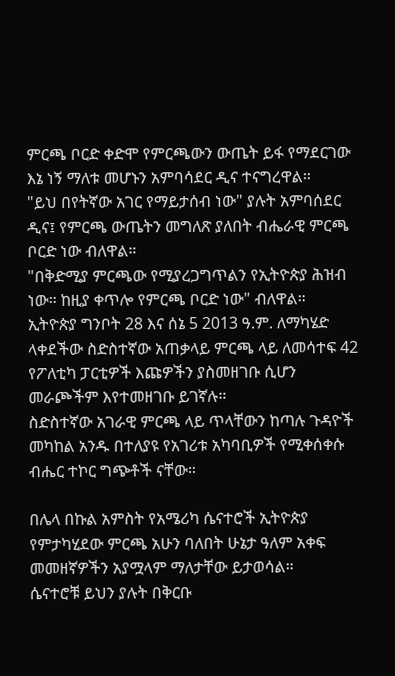ምርጫ ቦርድ ቀድሞ የምርጫውን ውጤት ይፋ የማደርገው እኔ ነኝ ማለቱ መሆኑን አምባሳደር ዲና ተናግረዋል።
"ይህ በየትኛው አገር የማይታሰብ ነው" ያሉት አምባሰደር ዲና፤ የምርጫ ውጤትን መግለጽ ያለበት ብሔራዊ ምርጫ ቦርድ ነው ብለዋል።
"በቅድሚያ ምርጫው የሚያረጋግጥልን የኢትዮጵያ ሕዝብ ነው። ከዚያ ቀጥሎ የምርጫ ቦርድ ነው" ብለዋል።
ኢትዮጵያ ግንቦት 28 እና ሰኔ 5 2013 ዓ.ም. ለማካሄድ ላቀደችው ስድስተኛው አጠቃላይ ምርጫ ላይ ለመሳተፍ 42 የፖለቲካ ፓርቲዎች እጩዎችን ያስመዘገቡ ሲሆን መራጮችም እየተመዘገቡ ይገኛሉ።
ስድስተኛው አገራዊ ምርጫ ላይ ጥላቸውን ከጣሉ ጉዳዮች መካከል አንዱ በተለያዩ የአገሪቱ አካባቢዎች የሚቀሰቀሱ ብሔር ተኮር ግጭቶች ናቸው።

በሌላ በኩል አምስት የአሜሪካ ሴናተሮች ኢትዮጵያ የምታካሂደው ምርጫ አሁን ባለበት ሁኔታ ዓለም አቀፍ መመዘኛዎችን አያሟላም ማለታቸው ይታወሳል።
ሴናተሮቹ ይህን ያሉት በቅርቡ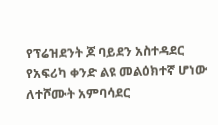የፕሬዝደንት ጆ ባይደን አስተዳደር የአፍሪካ ቀንድ ልዩ መልዕክተኛ ሆነው ለተሾሙት አምባሳደር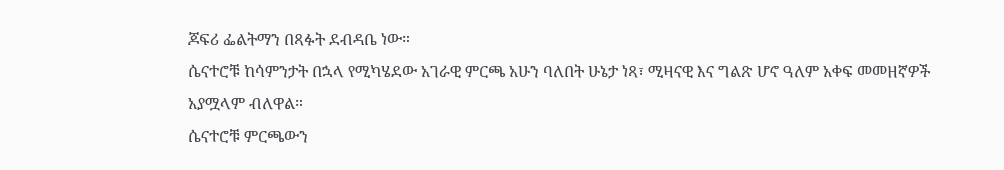ጆፍሪ ፌልትማን በጻፉት ደብዳቤ ነው።
ሴናተሮቹ ከሳምንታት በኋላ የሚካሄደው አገራዊ ምርጫ አሁን ባለበት ሁኔታ ነጻ፣ ሚዛናዊ እና ግልጽ ሆኖ ዓለም አቀፍ መመዘኛዎች አያሟላም ብለዋል።
ሴናተሮቹ ምርጫውን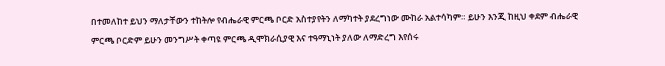በተመለከተ ይህን ማለታቸውን ተከትሎ የብሔራዊ ምርጫ ቦርድ አስተያየትን ለማካተት ያደረግነው ሙከራ አልተሳካም። ይሁን እንጂ ከዚህ ቀደም ብሔራዊ ምርጫ ቦርድም ይሁን መንግሥት ቀጣዩ ምርጫ ዲሞክራሲያዊ እና ተዓማኒነት ያለው ለማድረግ እየሰሩ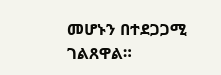መሆኑን በተደጋጋሚ ገልጸዋል።